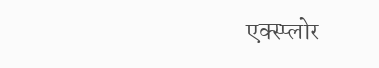एक्स्प्लोर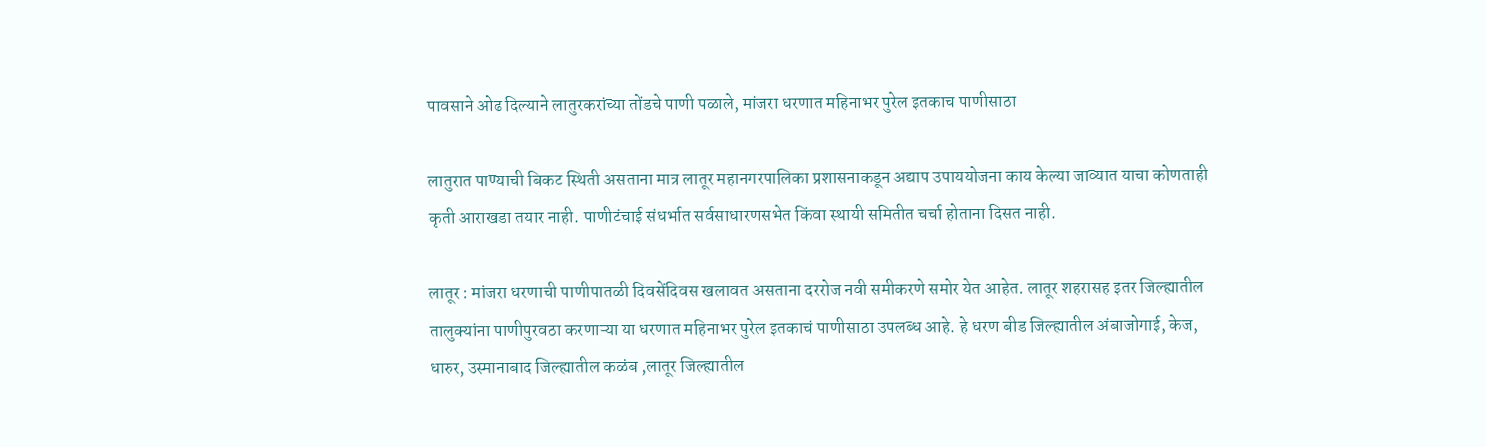पावसाने ओढ दिल्याने लातुरकरांच्या तोंडचे पाणी पळाले, मांजरा धरणात महिनाभर पुरेल इतकाच पाणीसाठा

लातुरात पाण्याची बिकट स्थिती असताना मात्र लातूर महानगरपालिका प्रशासनाकडून अद्याप उपाययोजना काय केल्या जाव्यात याचा कोणताही कृती आराखडा तयार नाही. पाणीटंचाई संधर्भात सर्वसाधारणसभेत किंवा स्थायी समितीत चर्चा होताना दिसत नाही.

लातूर : मांजरा धरणाची पाणीपातळी दिवसेंदिवस खलावत असताना दररोज नवी समीकरणे समोर येत आहेत. लातूर शहरासह इतर जिल्ह्यातील तालुक्यांना पाणीपुरवठा करणाऱ्या या धरणात महिनाभर पुरेल इतकाचं पाणीसाठा उपलब्ध आहे. हे धरण बीड जिल्ह्यातील अंबाजोगाई, केज, धारुर, उस्मानाबाद जिल्ह्यातील कळंब ,लातूर जिल्ह्यातील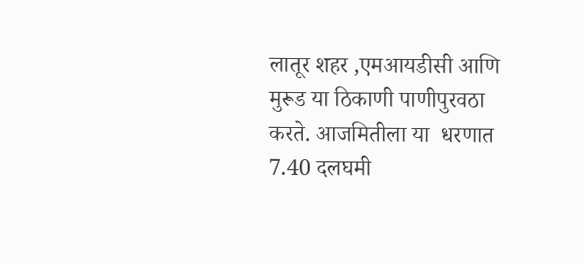लातूर शहर ,एमआयडीसी आणि  मुरूड या ठिकाणी पाणीपुरवठा करते. आजमितीला या  धरणात 7.40 दलघमी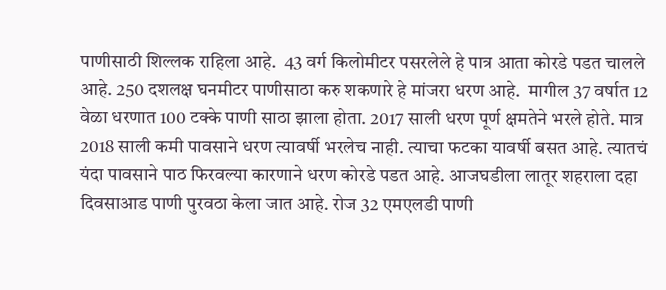पाणीसाठी शिल्लक राहिला आहे.  43 वर्ग किलोमीटर पसरलेले हे पात्र आता कोरडे पडत चालले आहे. 250 दशलक्ष घनमीटर पाणीसाठा करु शकणारे हे मांजरा धरण आहे.  मागील 37 वर्षात 12 वेळा धरणात 100 टक्के पाणी साठा झाला होता. 2017 साली धरण पूर्ण क्षमतेने भरले होते. मात्र 2018 साली कमी पावसाने धरण त्यावर्षी भरलेच नाही. त्याचा फटका यावर्षी बसत आहे. त्यातचं यंदा पावसाने पाठ फिरवल्या कारणाने धरण कोरडे पडत आहे. आजघडीला लातूर शहराला दहा दिवसाआड पाणी पुरवठा केला जात आहे. रोज 32 एमएलडी पाणी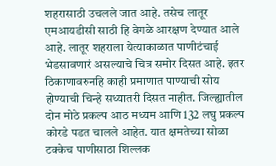शहरासाठी उचलले जात आहे. तसेच लातूर एमआयडीसी साठी हि वेगळे आरक्षण देण्यात आले आहे. लातूर शहराला येत्याकाळात पाणीटंचाई भेडसावणारं असल्याचे चित्र समोर दिसत आहे. इतर ठिकाणावरुनहि काही प्रमाणात पाण्याची सोय होण्याची चिन्हे सध्यातरी दिसत नाहीत. जिल्ह्यातील दोन मोठे प्रकल्प आठ मध्यम आणि 132 लघु प्रकल्प कोरडे पडत चालले आहेत. यात क्षमतेच्या सोळा टक्केच पाणीसाठा शिल्लक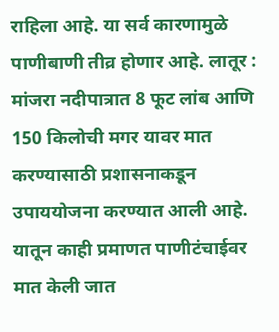राहिला आहे. या सर्व कारणामुळे पाणीबाणी तीव्र होणार आहे. लातूर : मांजरा नदीपात्रात 8 फूट लांब आणि 150 किलोची मगर यावर मात करण्यासाठी प्रशासनाकडून उपाययोजना करण्यात आली आहे. यातून काही प्रमाणत पाणीटंचाईवर मात केली जात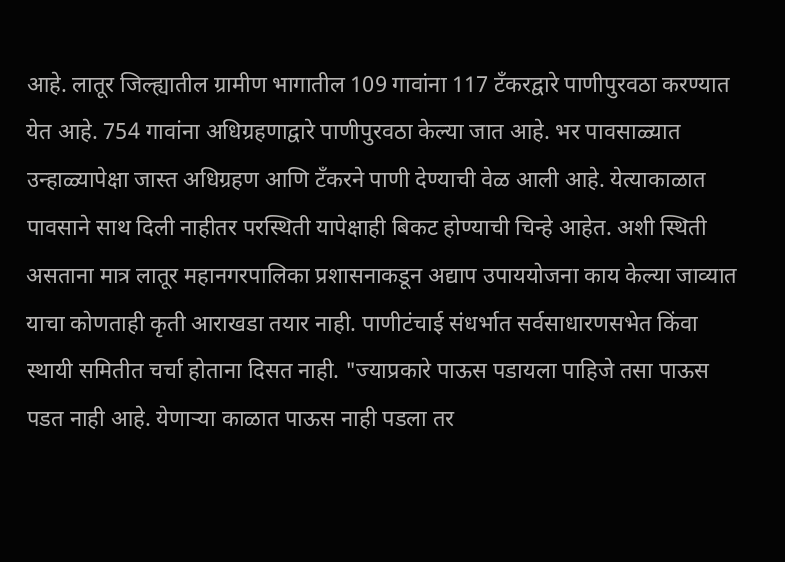आहे. लातूर जिल्ह्यातील ग्रामीण भागातील 109 गावांना 117 टँकरद्वारे पाणीपुरवठा करण्यात येत आहे. 754 गावांना अधिग्रहणाद्वारे पाणीपुरवठा केल्या जात आहे. भर पावसाळ्यात उन्हाळ्यापेक्षा जास्त अधिग्रहण आणि टँकरने पाणी देण्याची वेळ आली आहे. येत्याकाळात पावसाने साथ दिली नाहीतर परस्थिती यापेक्षाही बिकट होण्याची चिन्हे आहेत. अशी स्थिती असताना मात्र लातूर महानगरपालिका प्रशासनाकडून अद्याप उपाययोजना काय केल्या जाव्यात याचा कोणताही कृती आराखडा तयार नाही. पाणीटंचाई संधर्भात सर्वसाधारणसभेत किंवा स्थायी समितीत चर्चा होताना दिसत नाही. "ज्याप्रकारे पाऊस पडायला पाहिजे तसा पाऊस पडत नाही आहे. येणाऱ्या काळात पाऊस नाही पडला तर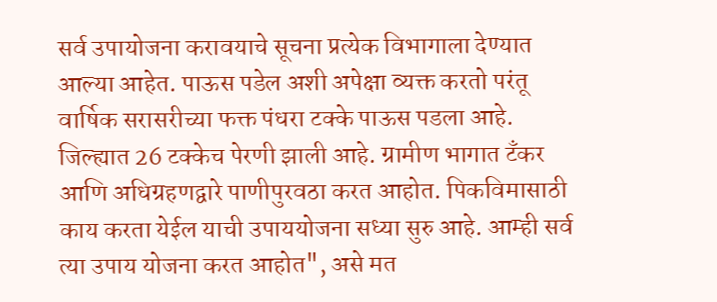सर्व उपायोजना करावयाचे सूचना प्रत्येक विभागाला देण्यात आल्या आहेत. पाऊस पडेल अशी अपेक्षा व्यक्त करतो परंतू वार्षिक सरासरीच्या फक्त पंधरा टक्के पाऊस पडला आहे. जिल्ह्यात 26 टक्केच पेरणी झाली आहे. ग्रामीण भागात टँकर आणि अधिग्रहणद्वारे पाणीपुरवठा करत आहोत. पिकविमासाठी काय करता येईल याची उपाययोजना सध्या सुरु आहे. आम्ही सर्व त्या उपाय योजना करत आहोत", असे मत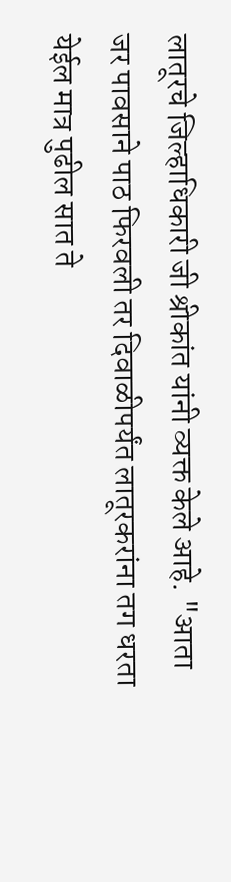लातूरचे जिल्हाधिकारी जी श्रीकांत यांनी व्यक्त केले आहे. "आता जर पावसाने पाठ फिरवली तर दिवाळीपर्यंत लातूरकरांना तग धरता येईल मात्र पुढील सात ते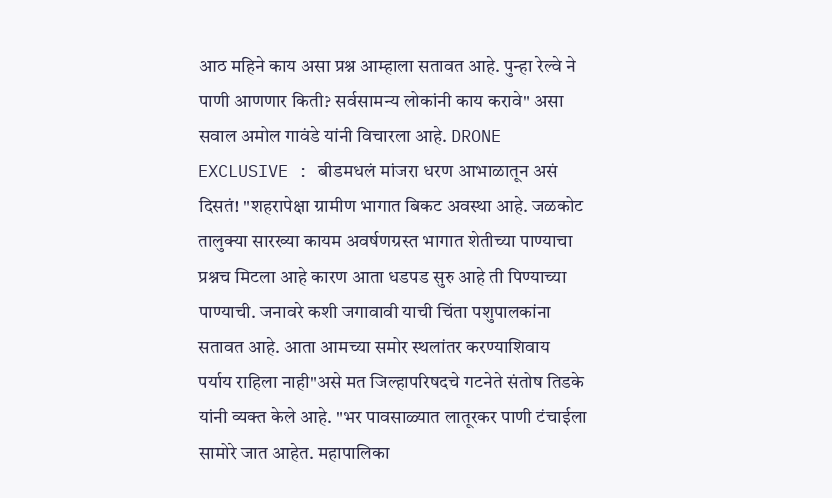आठ महिने काय असा प्रश्न आम्हाला सतावत आहे. पुन्हा रेल्वे ने पाणी आणणार किती? सर्वसामन्य लोकांनी काय करावे" असा सवाल अमोल गावंडे यांनी विचारला आहे. DRONE EXCLUSIVE : बीडमधलं मांजरा धरण आभाळातून असं दिसतं! "शहरापेक्षा ग्रामीण भागात बिकट अवस्था आहे. जळकोट तालुक्या सारख्या कायम अवर्षणग्रस्त भागात शेतीच्या पाण्याचा प्रश्नच मिटला आहे कारण आता धडपड सुरु आहे ती पिण्याच्या पाण्याची. जनावरे कशी जगावावी याची चिंता पशुपालकांना सतावत आहे. आता आमच्या समोर स्थलांतर करण्याशिवाय पर्याय राहिला नाही"असे मत जिल्हापरिषदचे गटनेते संतोष तिडके यांनी व्यक्त केले आहे. "भर पावसाळ्यात लातूरकर पाणी टंचाईला सामोरे जात आहेत. महापालिका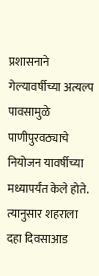प्रशासनाने गेल्यावर्षीच्या अत्यल्प पावसामुळे पाणीपुरवठ्याचे नियोजन यावर्षीच्या मध्यापर्यंत केले होते. त्यानुसार शहराला दहा दिवसाआड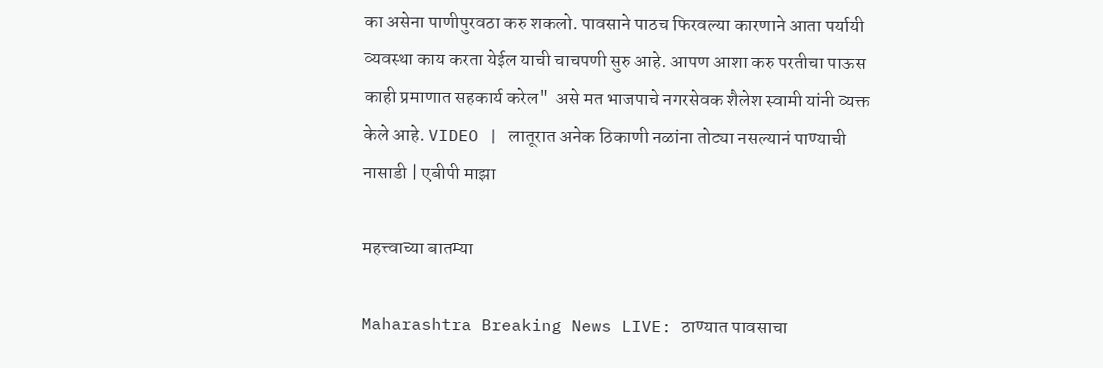का असेना पाणीपुरवठा करु शकलो. पावसाने पाठच फिरवल्या कारणाने आता पर्यायी व्यवस्था काय करता येईल याची चाचपणी सुरु आहे. आपण आशा करु परतीचा पाऊस काही प्रमाणात सहकार्य करेल"  असे मत भाजपाचे नगरसेवक शैलेश स्वामी यांनी व्यक्त केले आहे. VIDEO | लातूरात अनेक ठिकाणी नळांना तोट्या नसल्यानं पाण्याची नासाडी | एबीपी माझा

महत्त्वाच्या बातम्या

Maharashtra Breaking News LIVE: ठाण्यात पावसाचा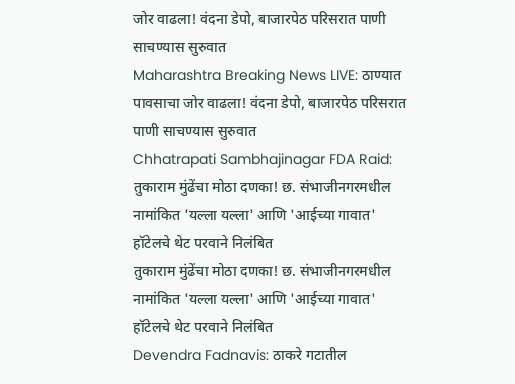जोर वाढला! वंदना डेपो, बाजारपेठ परिसरात पाणी साचण्यास सुरुवात
Maharashtra Breaking News LIVE: ठाण्यात पावसाचा जोर वाढला! वंदना डेपो, बाजारपेठ परिसरात पाणी साचण्यास सुरुवात
Chhatrapati Sambhajinagar FDA Raid: तुकाराम मुंढेंचा मोठा दणका! छ. संभाजीनगरमधील नामांकित 'यल्ला यल्ला' आणि 'आईच्या गावात' हॉटेलचे थेट परवाने निलंबित
तुकाराम मुंढेंचा मोठा दणका! छ. संभाजीनगरमधील नामांकित 'यल्ला यल्ला' आणि 'आईच्या गावात' हॉटेलचे थेट परवाने निलंबित
Devendra Fadnavis: ठाकरे गटातील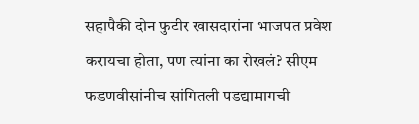सहापैकी दोन फुटीर खासदारांना भाजपत प्रवेश करायचा होता, पण त्यांना का रोखलं? सीएम फडणवीसांनीच सांगितली पडद्यामागची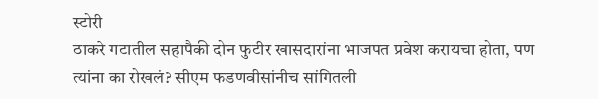स्टोरी
ठाकरे गटातील सहापैकी दोन फुटीर खासदारांना भाजपत प्रवेश करायचा होता, पण त्यांना का रोखलं? सीएम फडणवीसांनीच सांगितली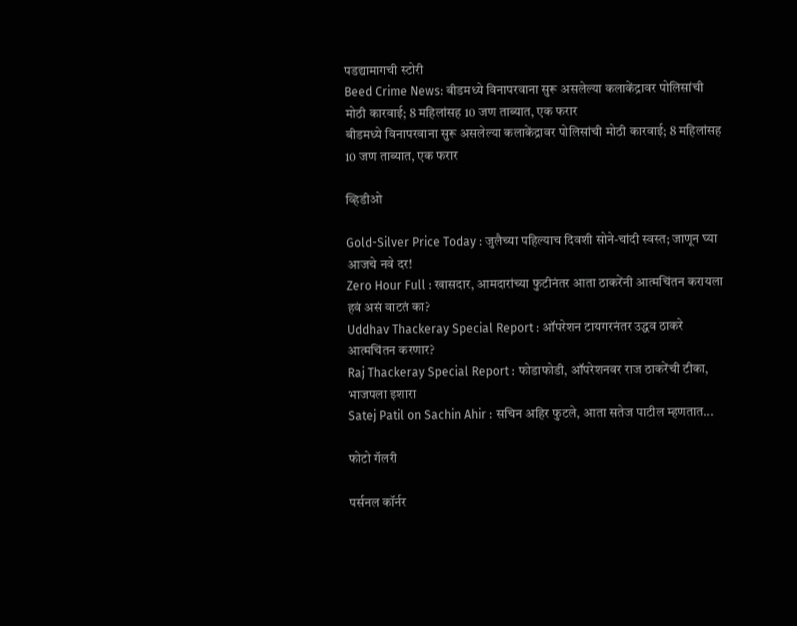पडद्यामागची स्टोरी
Beed Crime News: बीडमध्ये विनापरवाना सुरू असलेल्या कलाकेंद्रावर पोलिसांची मोठी कारवाई; 8 महिलांसह 10 जण ताब्यात, एक फरार
बीडमध्ये विनापरवाना सुरू असलेल्या कलाकेंद्रावर पोलिसांची मोठी कारवाई; 8 महिलांसह 10 जण ताब्यात, एक फरार

व्हिडीओ

Gold-Silver Price Today : जुलैच्या पहिल्याच दिवशी सोने-चांदी स्वस्त; जाणून घ्या आजचे नवे दर!
Zero Hour Full : खासदार, आमदारांच्या फुटीनंतर आता ठाकरेंनी आत्मचिंतन करायला हवं असं वाटतं का?
Uddhav Thackeray Special Report : ऑपरेशन टायगरनंतर उद्धव ठाकरे आत्मचिंतन करणार?
Raj Thackeray Special Report : फोडाफोडी, ऑपरेशनवर राज ठाकरेंची टीका, भाजपला इशारा
Satej Patil on Sachin Ahir : सचिन अहिर फुटले, आता सतेज पाटील म्हणतात...

फोटो गॅलरी

पर्सनल कॉर्नर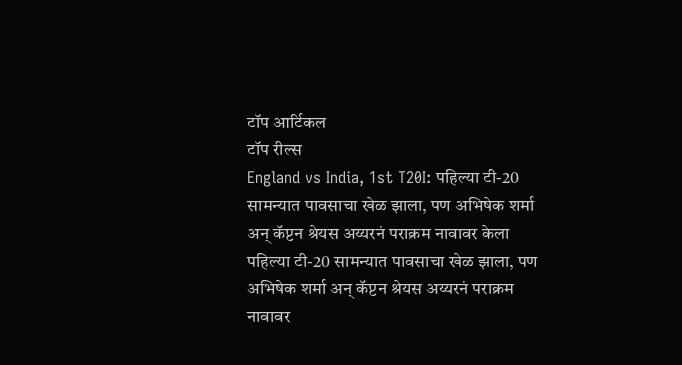टॉप आर्टिकल
टॉप रील्स
England vs India, 1st T20I: पहिल्या टी-20 सामन्यात पावसाचा खेळ झाला, पण अभिषेक शर्मा अन् कॅप्टन श्रेयस अय्यरनं पराक्रम नावावर केला
पहिल्या टी-20 सामन्यात पावसाचा खेळ झाला, पण अभिषेक शर्मा अन् कॅप्टन श्रेयस अय्यरनं पराक्रम नावावर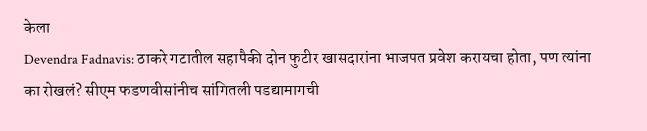केला
Devendra Fadnavis: ठाकरे गटातील सहापैकी दोन फुटीर खासदारांना भाजपत प्रवेश करायचा होता, पण त्यांना का रोखलं? सीएम फडणवीसांनीच सांगितली पडद्यामागची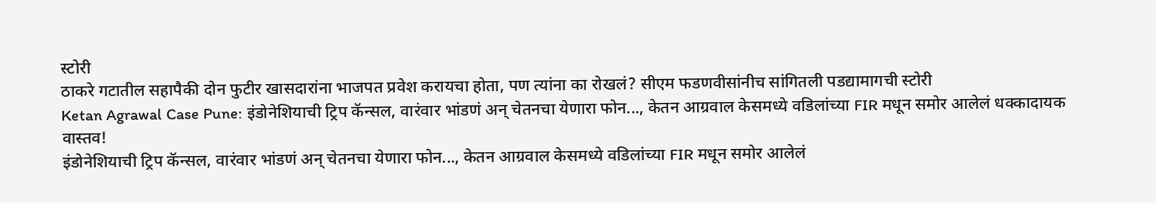स्टोरी
ठाकरे गटातील सहापैकी दोन फुटीर खासदारांना भाजपत प्रवेश करायचा होता, पण त्यांना का रोखलं? सीएम फडणवीसांनीच सांगितली पडद्यामागची स्टोरी
Ketan Agrawal Case Pune: इंडोनेशियाची ट्रिप कॅन्सल, वारंवार भांडणं अन् चेतनचा येणारा फोन..., केतन आग्रवाल केसमध्ये वडिलांच्या FIR मधून समोर आलेलं धक्कादायक वास्तव!
इंडोनेशियाची ट्रिप कॅन्सल, वारंवार भांडणं अन् चेतनचा येणारा फोन..., केतन आग्रवाल केसमध्ये वडिलांच्या FIR मधून समोर आलेलं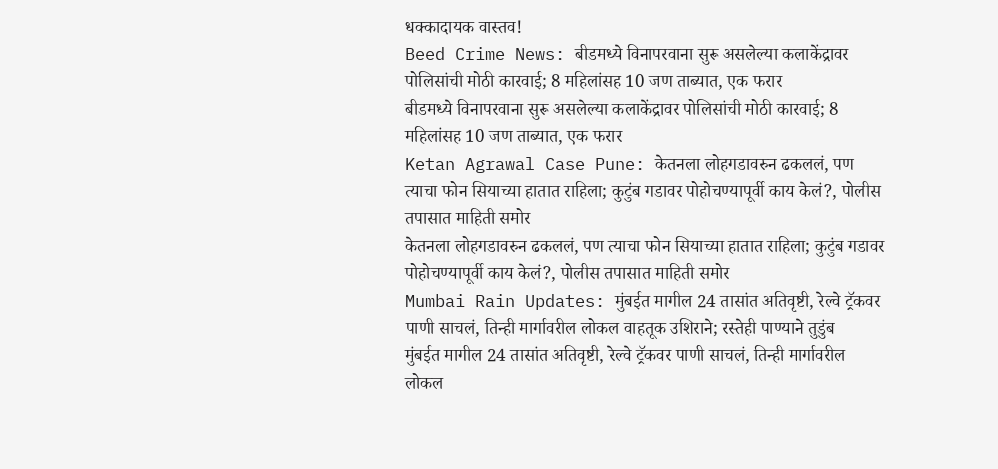धक्कादायक वास्तव!
Beed Crime News: बीडमध्ये विनापरवाना सुरू असलेल्या कलाकेंद्रावर पोलिसांची मोठी कारवाई; 8 महिलांसह 10 जण ताब्यात, एक फरार
बीडमध्ये विनापरवाना सुरू असलेल्या कलाकेंद्रावर पोलिसांची मोठी कारवाई; 8 महिलांसह 10 जण ताब्यात, एक फरार
Ketan Agrawal Case Pune: केतनला लोहगडावरुन ढकललं, पण त्याचा फोन सियाच्या हातात राहिला; कुटुंब गडावर पोहोचण्यापूर्वी काय केलं?, पोलीस तपासात माहिती समोर
केतनला लोहगडावरुन ढकललं, पण त्याचा फोन सियाच्या हातात राहिला; कुटुंब गडावर पोहोचण्यापूर्वी काय केलं?, पोलीस तपासात माहिती समोर
Mumbai Rain Updates: मुंबईत मागील 24 तासांत अतिवृष्टी, रेल्वे ट्रॅकवर पाणी साचलं, तिन्ही मार्गावरील लोकल वाहतूक उशिराने; रस्तेही पाण्याने तुडुंब
मुंबईत मागील 24 तासांत अतिवृष्टी, रेल्वे ट्रॅकवर पाणी साचलं, तिन्ही मार्गावरील लोकल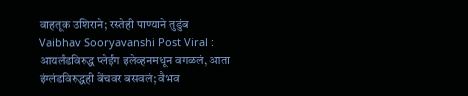वाहतूक उशिराने; रस्तेही पाण्याने तुडुंब
Vaibhav Sooryavanshi Post Viral : आयर्लंडविरुद्ध प्लेईंग इलेव्हनमधून वगळलं, आता इंग्लंडविरुद्धही बेंचवर बसवलं; वैभव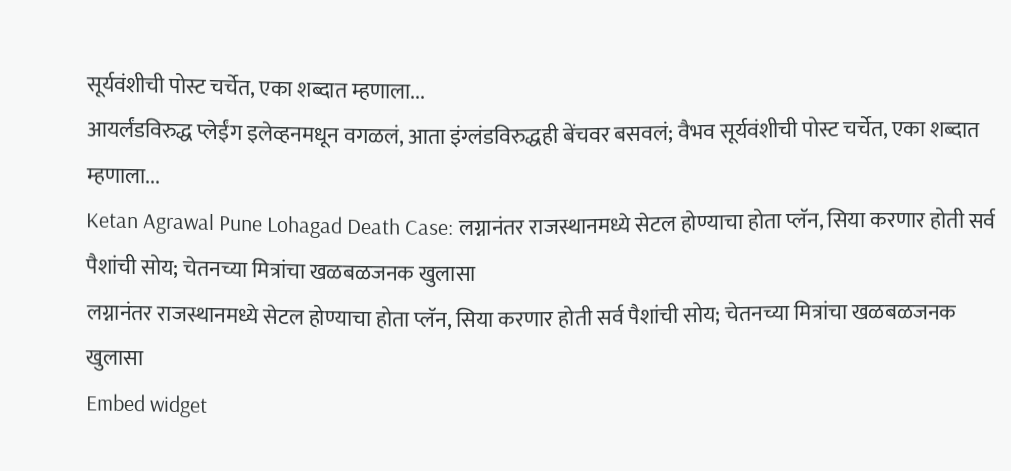सूर्यवंशीची पोस्ट चर्चेत, एका शब्दात म्हणाला...
आयर्लंडविरुद्ध प्लेईंग इलेव्हनमधून वगळलं, आता इंग्लंडविरुद्धही बेंचवर बसवलं; वैभव सूर्यवंशीची पोस्ट चर्चेत, एका शब्दात म्हणाला...
Ketan Agrawal Pune Lohagad Death Case: लग्नानंतर राजस्थानमध्ये सेटल होण्याचा होता प्लॅन, सिया करणार होती सर्व पैशांची सोय; चेतनच्या मित्रांचा खळबळजनक खुलासा
लग्नानंतर राजस्थानमध्ये सेटल होण्याचा होता प्लॅन, सिया करणार होती सर्व पैशांची सोय; चेतनच्या मित्रांचा खळबळजनक खुलासा
Embed widget